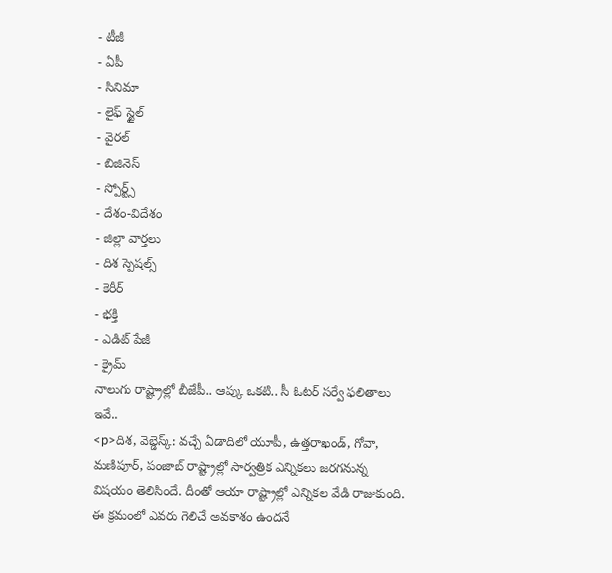- టీజీ
- ఏపీ
- సినిమా
- లైఫ్ స్టైల్
- వైరల్
- బిజినెస్
- స్పోర్ట్స్
- దేశం-విదేశం
- జిల్లా వార్తలు
- దిశ స్పెషల్స్
- కెరీర్
- భక్తి
- ఎడిట్ పేజీ
- క్రైమ్
నాలుగు రాష్ట్రాల్లో బీజేపీ.. ఆప్కు ఒకటి.. సీ ఓటర్ సర్వే ఫలితాలు ఇవే..
<p>దిశ, వెబ్డెస్క్: వచ్చే ఏడాదిలో యూపీ, ఉత్తరాఖండ్, గోవా, మణిపూర్, పంజాబ్ రాష్ట్రాల్లో సార్వత్రిక ఎన్నికలు జరగనున్న విషయం తెలిసిందే. దీంతో ఆయా రాష్ట్రాల్లో ఎన్నికల వేడి రాజుకుంది. ఈ క్రమంలో ఎవరు గెలిచే అవకాశం ఉందనే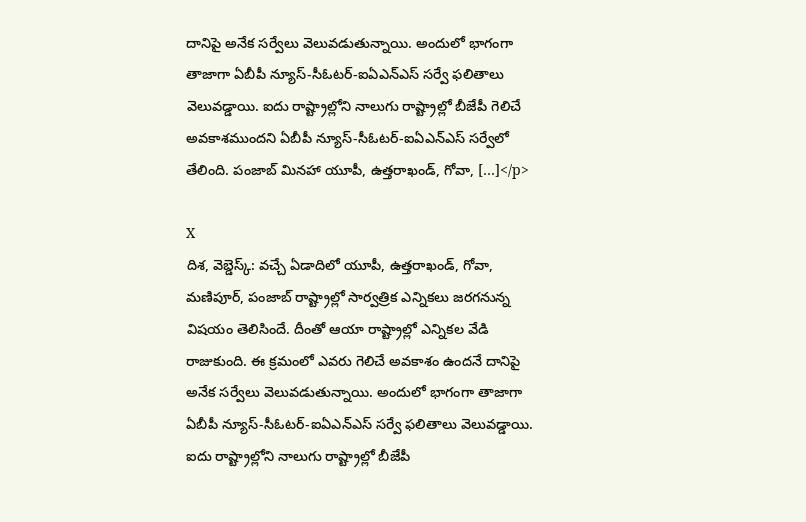దానిపై అనేక సర్వేలు వెలువడుతున్నాయి. అందులో భాగంగా తాజాగా ఏబీపీ న్యూస్-సీఓటర్-ఐఏఎన్ఎస్ సర్వే ఫలితాలు వెలువడ్డాయి. ఐదు రాష్ట్రాల్లోని నాలుగు రాష్ట్రాల్లో బీజేపీ గెలిచే అవకాశముందని ఏబీపీ న్యూస్-సీఓటర్-ఐఏఎన్ఎస్ సర్వేలో తేలింది. పంజాబ్ మినహా యూపీ, ఉత్తరాఖండ్, గోవా, […]</p>

X
దిశ, వెబ్డెస్క్: వచ్చే ఏడాదిలో యూపీ, ఉత్తరాఖండ్, గోవా, మణిపూర్, పంజాబ్ రాష్ట్రాల్లో సార్వత్రిక ఎన్నికలు జరగనున్న విషయం తెలిసిందే. దీంతో ఆయా రాష్ట్రాల్లో ఎన్నికల వేడి రాజుకుంది. ఈ క్రమంలో ఎవరు గెలిచే అవకాశం ఉందనే దానిపై అనేక సర్వేలు వెలువడుతున్నాయి. అందులో భాగంగా తాజాగా ఏబీపీ న్యూస్-సీఓటర్-ఐఏఎన్ఎస్ సర్వే ఫలితాలు వెలువడ్డాయి.
ఐదు రాష్ట్రాల్లోని నాలుగు రాష్ట్రాల్లో బీజేపీ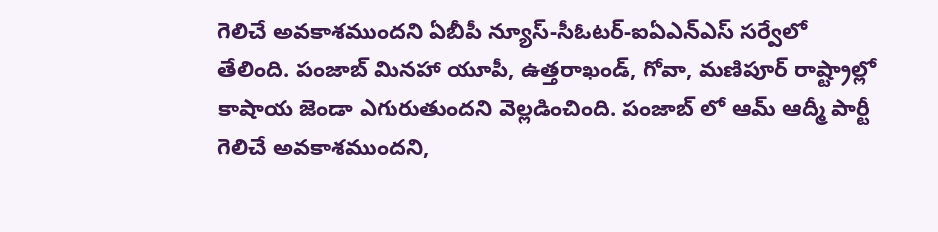గెలిచే అవకాశముందని ఏబీపీ న్యూస్-సీఓటర్-ఐఏఎన్ఎస్ సర్వేలో తేలింది. పంజాబ్ మినహా యూపీ, ఉత్తరాఖండ్, గోవా, మణిపూర్ రాష్ట్రాల్లో కాషాయ జెండా ఎగురుతుందని వెల్లడించింది. పంజాబ్ లో ఆమ్ ఆద్మీ పార్టీ గెలిచే అవకాశముందని,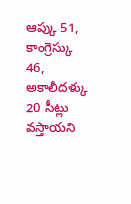ఆప్కు 51, కాంగ్రెస్కు 46, అకాలీదళ్కు 20 సీట్లు వస్తాయని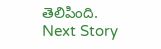తెలిపింది.
Next Story